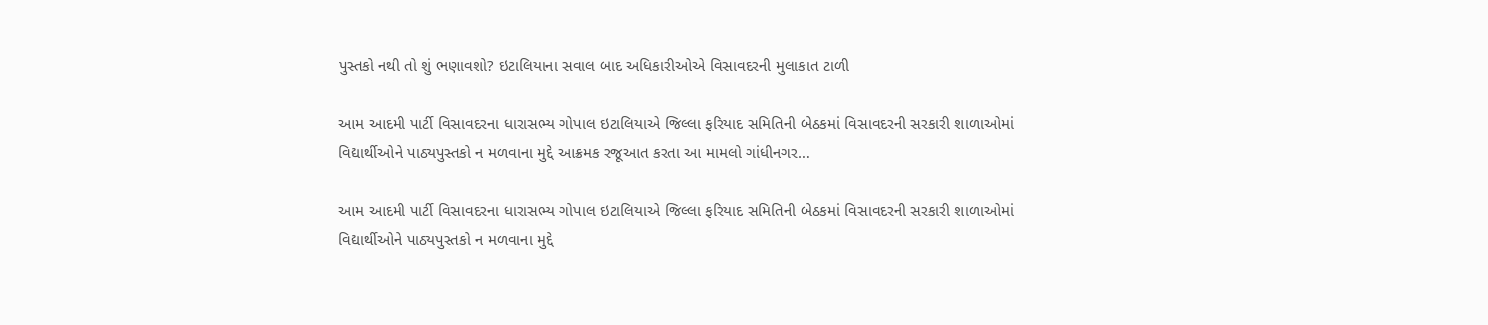પુસ્તકો નથી તો શું ભણાવશો? ઇટાલિયાના સવાલ બાદ અધિકારીઓએ વિસાવદરની મુલાકાત ટાળી

આમ આદમી પાર્ટી વિસાવદરના ધારાસભ્ય ગોપાલ ઇટાલિયાએ જિલ્લા ફરિયાદ સમિતિની બેઠકમાં વિસાવદરની સરકારી શાળાઓમાં વિદ્યાર્થીઓને પાઠ્યપુસ્તકો ન મળવાના મુદ્દે આક્રમક રજૂઆત કરતા આ મામલો ગાંધીનગર…

આમ આદમી પાર્ટી વિસાવદરના ધારાસભ્ય ગોપાલ ઇટાલિયાએ જિલ્લા ફરિયાદ સમિતિની બેઠકમાં વિસાવદરની સરકારી શાળાઓમાં વિદ્યાર્થીઓને પાઠ્યપુસ્તકો ન મળવાના મુદ્દે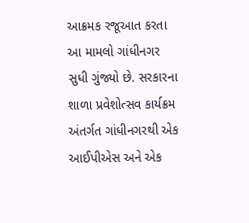આક્રમક રજૂઆત કરતા આ મામલો ગાંધીનગર સુધી ગુંજ્યો છે. સરકારના શાળા પ્રવેશોત્સવ કાર્યક્રમ અંતર્ગત ગાંધીનગરથી એક આઈપીએસ અને એક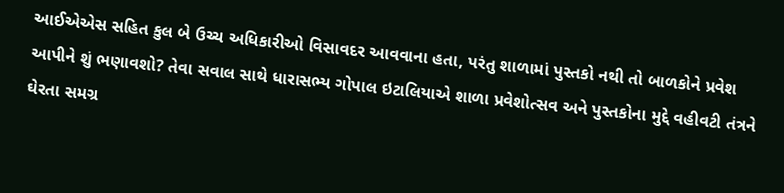આઈએએસ સહિત કુલ બે ઉચ્ચ અધિકારીઓ વિસાવદર આવવાના હતા, પરંતુ શાળામાં પુસ્તકો નથી તો બાળકોને પ્રવેશ આપીને શું ભણાવશો? તેવા સવાલ સાથે ધારાસભ્ય ગોપાલ ઇટાલિયાએ શાળા પ્રવેશોત્સવ અને પુસ્તકોના મુદ્દે વહીવટી તંત્રને ઘેરતા સમગ્ર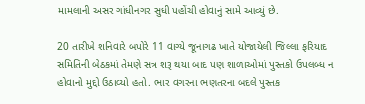મામલાની અસર ગાંધીનગર સુધી પહોંચી હોવાનું સામે આવ્યું છે.

20 તારીખે શનિવારે બપોરે 11 વાગ્યે જૂનાગઢ ખાતે યોજાયેલી જિલ્લા ફરિયાદ સમિતિની બેઠકમાં તેમણે સત્ર શરૂ થયા બાદ પણ શાળાઓમાં પુસ્તકો ઉપલબ્ધ ન હોવાનો મુદ્દો ઉઠાવ્યો હતો. ભાર વગરના ભણતરના બદલે પુસ્તક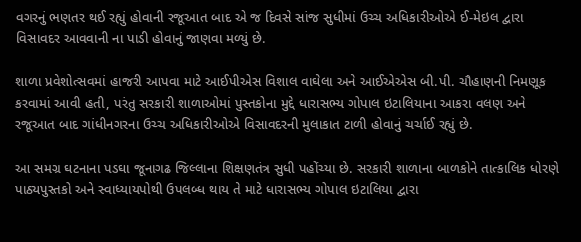વગરનું ભણતર થઈ રહ્યું હોવાની રજૂઆત બાદ એ જ દિવસે સાંજ સુધીમાં ઉચ્ચ અધિકારીઓએ ઈ-મેઇલ દ્વારા વિસાવદર આવવાની ના પાડી હોવાનું જાણવા મળ્યું છે.

શાળા પ્રવેશોત્સવમાં હાજરી આપવા માટે આઈપીએસ વિશાલ વાઘેલા અને આઈએએસ બી.પી. ચૌહાણની નિમણૂક કરવામાં આવી હતી, પરંતુ સરકારી શાળાઓમાં પુસ્તકોના મુદ્દે ધારાસભ્ય ગોપાલ ઇટાલિયાના આકરા વલણ અને રજૂઆત બાદ ગાંધીનગરના ઉચ્ચ અધિકારીઓએ વિસાવદરની મુલાકાત ટાળી હોવાનું ચર્ચાઈ રહ્યું છે.

આ સમગ્ર ઘટનાના પડઘા જૂનાગઢ જિલ્લાના શિક્ષણતંત્ર સુધી પહોંચ્યા છે. સરકારી શાળાના બાળકોને તાત્કાલિક ધોરણે પાઠ્યપુસ્તકો અને સ્વાધ્યાયપોથી ઉપલબ્ધ થાય તે માટે ધારાસભ્ય ગોપાલ ઇટાલિયા દ્વારા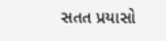સતત પ્રયાસો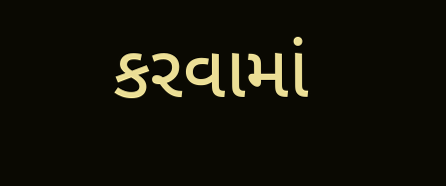કરવામાં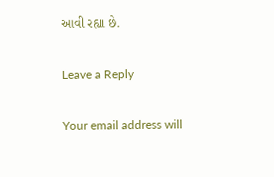આવી રહ્યા છે.

Leave a Reply

Your email address will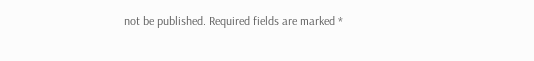not be published. Required fields are marked *